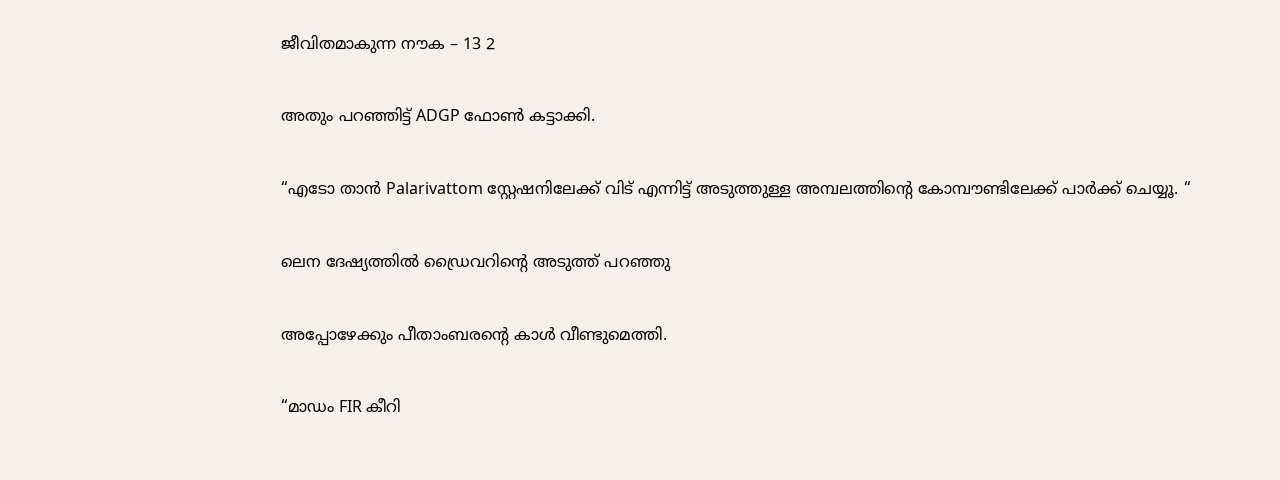ജീവിതമാകുന്ന നൗക – 13 2

അതും പറഞ്ഞിട്ട് ADGP ഫോൺ കട്ടാക്കി.

“എടോ താൻ Palarivattom സ്റ്റേഷനിലേക്ക് വിട് എന്നിട്ട് അടുത്തുള്ള അമ്പലത്തിൻ്റെ കോമ്പൗണ്ടിലേക്ക് പാർക്ക് ചെയ്യൂ. “

ലെന ദേഷ്യത്തിൽ ഡ്രൈവറിൻ്റെ അടുത്ത് പറഞ്ഞു

അപ്പോഴേക്കും പീതാംബരൻ്റെ കാൾ വീണ്ടുമെത്തി.

“മാഡം FIR കീറി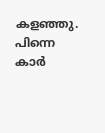കളഞ്ഞു. പിന്നെ കാർ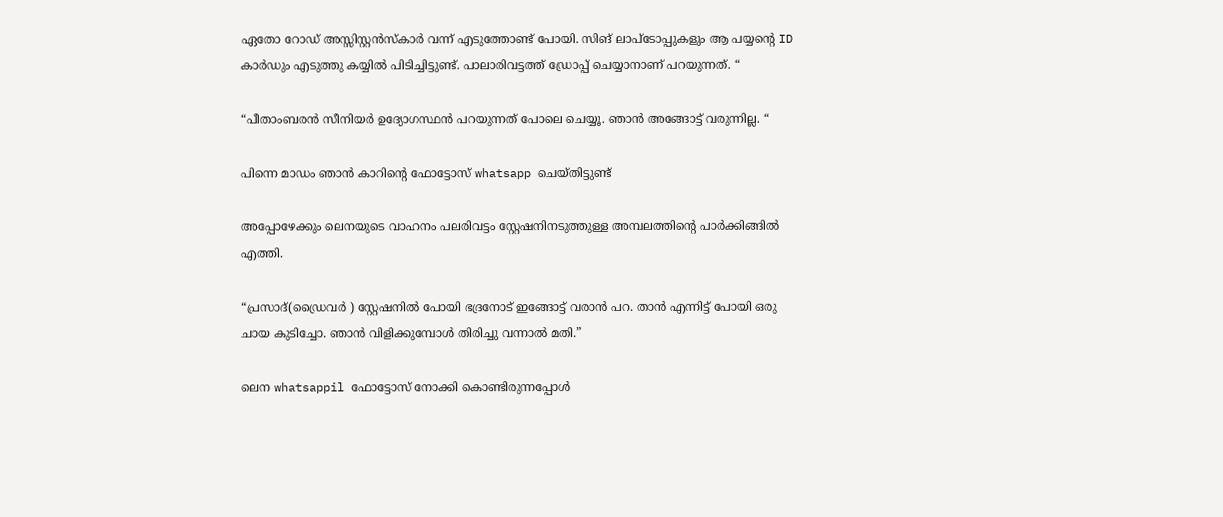ഏതോ റോഡ് അസ്സിസ്റ്റൻസ്കാർ വന്ന് എടുത്തോണ്ട് പോയി. സിങ് ലാപ്ടോപ്പുകളും ആ പയ്യൻ്റെ ID കാർഡും എടുത്തു കയ്യിൽ പിടിച്ചിട്ടുണ്ട്. പാലാരിവട്ടത്ത് ഡ്രോപ്പ് ചെയ്യാനാണ് പറയുന്നത്. “

“പീതാംബരൻ സീനിയർ ഉദ്യോഗസ്ഥൻ പറയുന്നത് പോലെ ചെയ്യൂ. ഞാൻ അങ്ങോട്ട് വരുന്നില്ല. “

പിന്നെ മാഡം ഞാൻ കാറിൻ്റെ ഫോട്ടോസ് whatsapp ചെയ്‌തിട്ടുണ്ട്‌

അപ്പോഴേക്കും ലെനയുടെ വാഹനം പലരിവട്ടം സ്റ്റേഷനിനടുത്തുള്ള അമ്പലത്തിൻ്റെ പാർക്കിങ്ങിൽ എത്തി.

“പ്രസാദ്(ഡ്രൈവർ ) സ്റ്റേഷനിൽ പോയി ഭദ്രനോട് ഇങ്ങോട്ട് വരാൻ പറ. താൻ എന്നിട്ട് പോയി ഒരു ചായ കുടിച്ചോ. ഞാൻ വിളിക്കുമ്പോൾ തിരിച്ചു വന്നാൽ മതി.”

ലെന whatsappil ഫോട്ടോസ് നോക്കി കൊണ്ടിരുന്നപ്പോൾ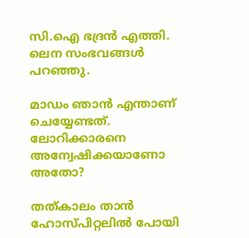സി.ഐ ഭദ്രൻ എത്തി. ലെന സംഭവങ്ങൾ പറഞ്ഞു.

മാഡം ഞാൻ എന്താണ് ചെയ്യേണ്ടത്. ലോറിക്കാരനെ അന്വേഷിക്കയാണോ അതോ?

തത്കാലം താൻ ഹോസ്പിറ്റലിൽ പോയി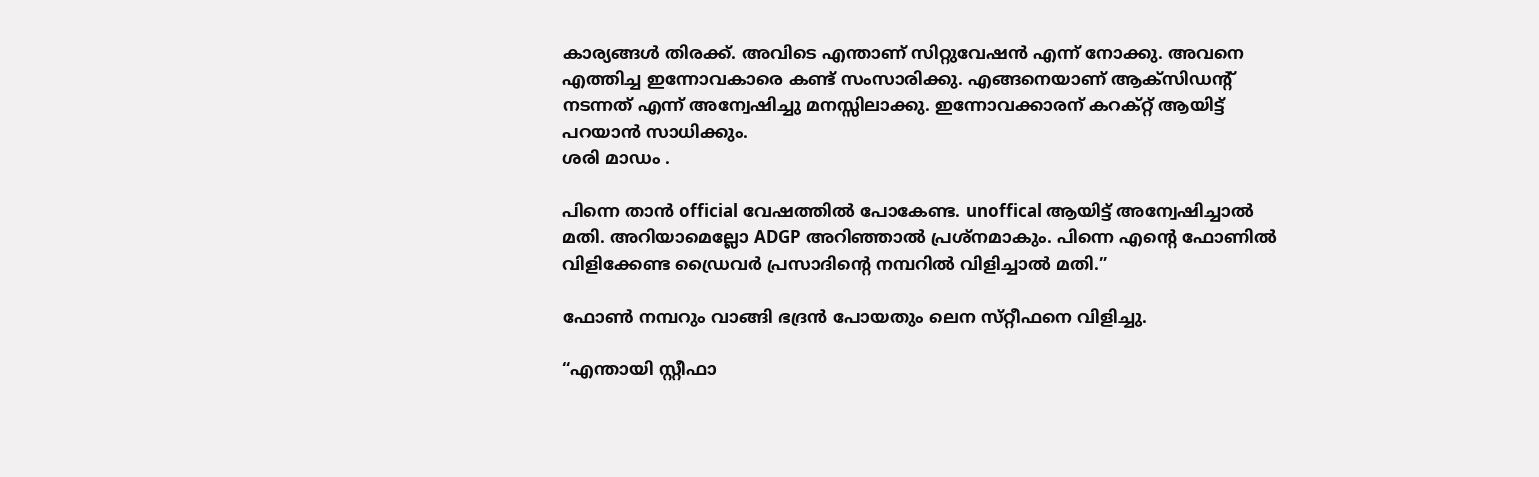കാര്യങ്ങൾ തിരക്ക്. അവിടെ എന്താണ് സിറ്റുവേഷൻ എന്ന് നോക്കു. അവനെ എത്തിച്ച ഇന്നോവകാരെ കണ്ട് സംസാരിക്കു. എങ്ങനെയാണ് ആക്സിഡന്റ് നടന്നത് എന്ന് അന്വേഷിച്ചു മനസ്സിലാക്കു. ഇന്നോവക്കാരന് കറക്റ്റ് ആയിട്ട് പറയാൻ സാധിക്കും.
ശരി മാഡം .

പിന്നെ താൻ official വേഷത്തിൽ പോകേണ്ട. unoffical ആയിട്ട് അന്വേഷിച്ചാൽ മതി. അറിയാമെല്ലോ ADGP അറിഞ്ഞാൽ പ്രശ്നമാകും. പിന്നെ എൻ്റെ ഫോണിൽ വിളിക്കേണ്ട ഡ്രൈവർ പ്രസാദിൻ്റെ നമ്പറിൽ വിളിച്ചാൽ മതി.”

ഫോൺ നമ്പറും വാങ്ങി ഭദ്രൻ പോയതും ലെന സ്‌റ്റീഫനെ വിളിച്ചു.

“എന്തായി സ്റ്റീഫാ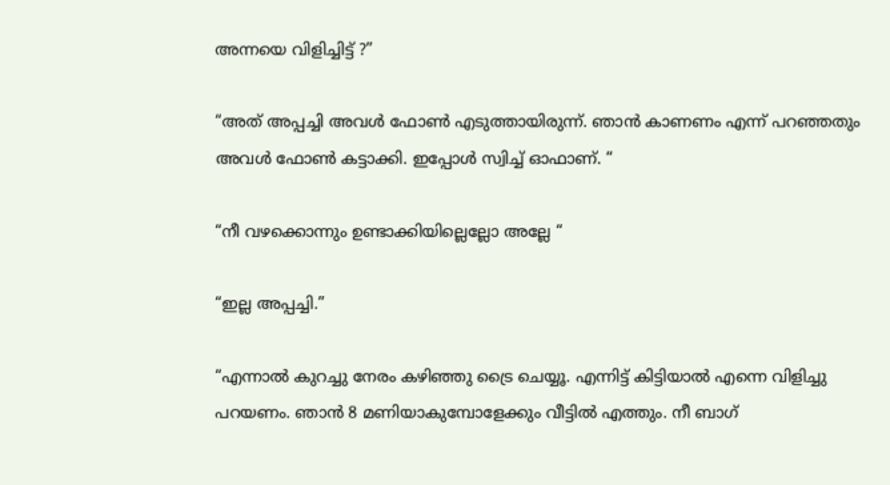അന്നയെ വിളിച്ചിട്ട് ?”

“അത് അപ്പച്ചി അവൾ ഫോൺ എടുത്തായിരുന്ന്. ഞാൻ കാണണം എന്ന് പറഞ്ഞതും അവൾ ഫോൺ കട്ടാക്കി. ഇപ്പോൾ സ്വിച്ച് ഓഫാണ്. “

“നീ വഴക്കൊന്നും ഉണ്ടാക്കിയില്ലെല്ലോ അല്ലേ “

“ഇല്ല അപ്പച്ചി.”

“എന്നാൽ കുറച്ചു നേരം കഴിഞ്ഞു ട്രൈ ചെയ്യൂ. എന്നിട്ട് കിട്ടിയാൽ എന്നെ വിളിച്ചു പറയണം. ഞാൻ 8 മണിയാകുമ്പോളേക്കും വീട്ടിൽ എത്തും. നീ ബാഗ്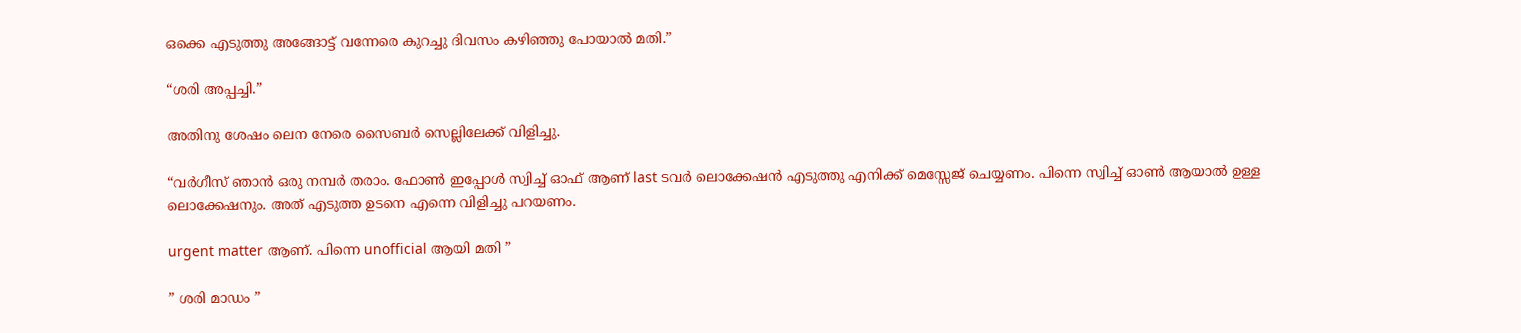ഒക്കെ എടുത്തു അങ്ങോട്ട് വന്നേരെ കുറച്ചു ദിവസം കഴിഞ്ഞു പോയാൽ മതി.”

“ശരി അപ്പച്ചി.”

അതിനു ശേഷം ലെന നേരെ സൈബർ സെല്ലിലേക്ക് വിളിച്ചു.

“വർഗീസ് ഞാൻ ഒരു നമ്പർ തരാം. ഫോൺ ഇപ്പോൾ സ്വിച്ച് ഓഫ് ആണ് last ടവർ ലൊക്കേഷൻ എടുത്തു എനിക്ക് മെസ്സേജ് ചെയ്യണം. പിന്നെ സ്വിച്ച് ഓൺ ആയാൽ ഉള്ള ലൊക്കേഷനും. അത് എടുത്ത ഉടനെ എന്നെ വിളിച്ചു പറയണം.

urgent matter ആണ്. പിന്നെ unofficial ആയി മതി ”

” ശരി മാഡം ”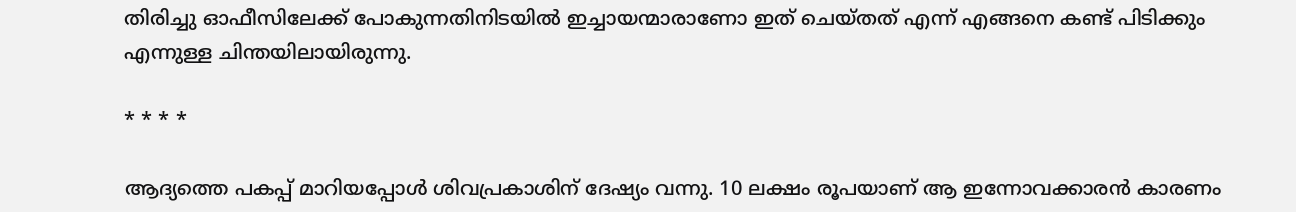തിരിച്ചു ഓഫീസിലേക്ക് പോകുന്നതിനിടയിൽ ഇച്ചായന്മാരാണോ ഇത് ചെയ്തത് എന്ന് എങ്ങനെ കണ്ട് പിടിക്കും എന്നുള്ള ചിന്തയിലായിരുന്നു.

* * * *

ആദ്യത്തെ പകപ്പ് മാറിയപ്പോൾ ശിവപ്രകാശിന് ദേഷ്യം വന്നു. 10 ലക്ഷം രൂപയാണ് ആ ഇന്നോവക്കാരൻ കാരണം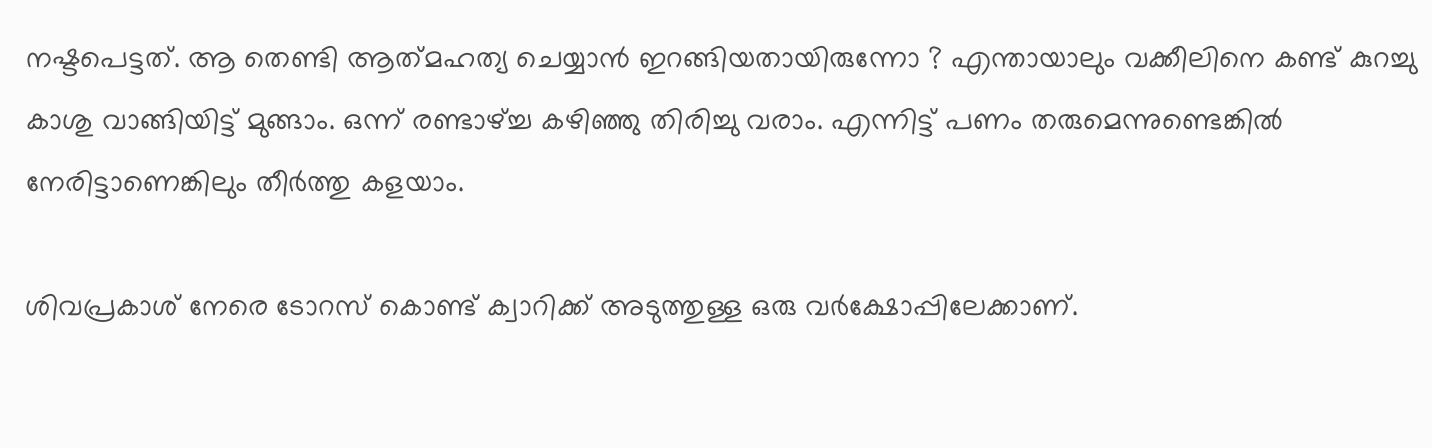നഷ്ടപെട്ടത്. ആ തെണ്ടി ആത്‍മഹത്യ ചെയ്യാൻ ഇറങ്ങിയതായിരുന്നോ ? എന്തായാലും വക്കീലിനെ കണ്ട് കുറച്ചു കാശു വാങ്ങിയിട്ട് മുങ്ങാം. ഒന്ന് രണ്ടാഴ്ച്ച കഴിഞ്ഞു തിരിച്ചു വരാം. എന്നിട്ട് പണം തരുമെന്നുണ്ടെങ്കിൽ നേരിട്ടാണെങ്കിലും തീർത്തു കളയാം.

ശിവപ്രകാശ് നേരെ ടോറസ് കൊണ്ട് ക്വാറിക്ക് അടുത്തുള്ള ഒരു വർക്ഷോപ്പിലേക്കാണ്.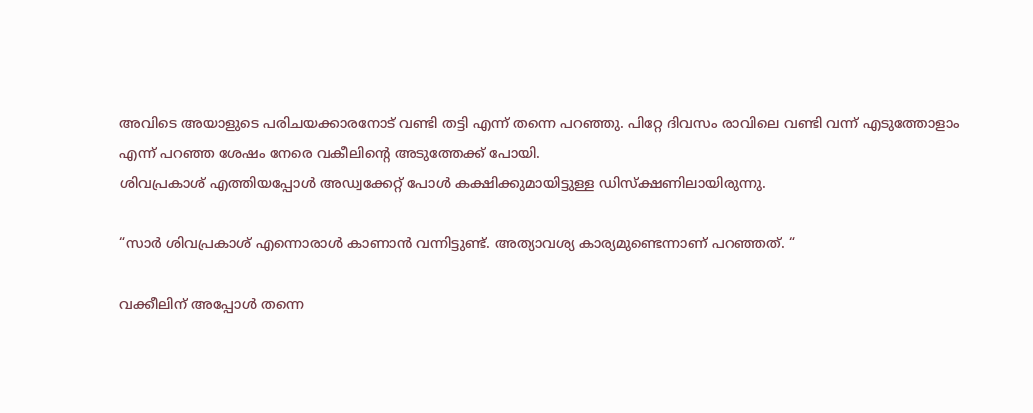അവിടെ അയാളുടെ പരിചയക്കാരനോട് വണ്ടി തട്ടി എന്ന് തന്നെ പറഞ്ഞു. പിറ്റേ ദിവസം രാവിലെ വണ്ടി വന്ന് എടുത്തോളാം എന്ന് പറഞ്ഞ ശേഷം നേരെ വകീലിൻ്റെ അടുത്തേക്ക് പോയി.
ശിവപ്രകാശ് എത്തിയപ്പോൾ അഡ്വക്കേറ്റ് പോൾ കക്ഷിക്കുമായിട്ടുള്ള ഡിസ്‌ക്ഷണിലായിരുന്നു.

“സാർ ശിവപ്രകാശ് എന്നൊരാൾ കാണാൻ വന്നിട്ടുണ്ട്. അത്യാവശ്യ കാര്യമുണ്ടെന്നാണ് പറഞ്ഞത്. “

വക്കീലിന് അപ്പോൾ തന്നെ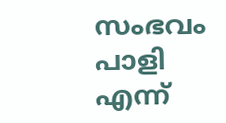സംഭവം പാളി എന്ന്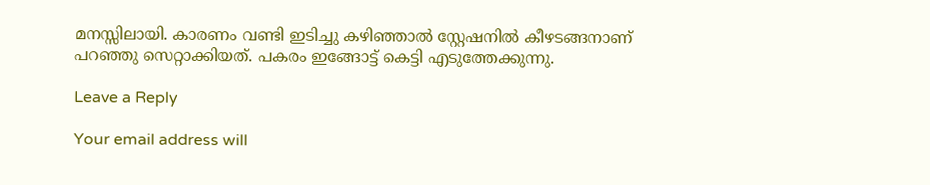മനസ്സിലായി. കാരണം വണ്ടി ഇടിച്ചു കഴിഞ്ഞാൽ സ്റ്റേഷനിൽ കീഴടങ്ങനാണ് പറഞ്ഞു സെറ്റാക്കിയത്. പകരം ഇങ്ങോട്ട് കെട്ടി എടുത്തേക്കുന്നു.

Leave a Reply

Your email address will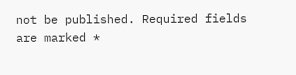not be published. Required fields are marked *